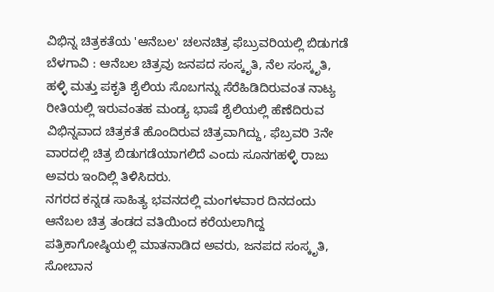ವಿಭಿನ್ನ ಚಿತ್ರಕತೆಯ 'ಆನೆಬಲ' ಚಲನಚಿತ್ರ ಫೆಬ್ರುವರಿಯಲ್ಲಿ ಬಿಡುಗಡೆ
ಬೆಳಗಾವಿ : ಆನೆಬಲ ಚಿತ್ರವು ಜನಪದ ಸಂಸ್ಕೃತಿ, ನೆಲ ಸಂಸ್ಕೃತಿ, ಹಳ್ಳಿ ಮತ್ತು ಪಕೃತಿ ಶೈಲಿಯ ಸೊಬಗನ್ನು ಸೆರೆಹಿಡಿದಿರುವಂತ ನಾಟ್ಯ ರೀತಿಯಲ್ಲಿ ಇರುವಂತಹ ಮಂಡ್ಯ ಭಾಷೆ ಶೈಲಿಯಲ್ಲಿ ಹೆಣೆದಿರುವ ವಿಭಿನ್ನವಾದ ಚಿತ್ರಕತೆ ಹೊಂದಿರುವ ಚಿತ್ರವಾಗಿದ್ದು, ಫೆಬ್ರವರಿ 3ನೇ ವಾರದಲ್ಲಿ ಚಿತ್ರ ಬಿಡುಗಡೆಯಾಗಲಿದೆ ಎಂದು ಸೂನಗಹಳ್ಳಿ ರಾಜು ಅವರು ಇಂದಿಲ್ಲಿ ತಿಳಿಸಿದರು.
ನಗರದ ಕನ್ನಡ ಸಾಹಿತ್ಯ ಭವನದಲ್ಲಿ ಮಂಗಳವಾರ ದಿನದಂದು ಆನೆಬಲ ಚಿತ್ರ ತಂಡದ ವತಿಯಿಂದ ಕರೆಯಲಾಗಿದ್ದ ಪತ್ರಿಕಾಗೋಷ್ಠಿಯಲ್ಲಿ ಮಾತನಾಡಿದ ಅವರು, ಜನಪದ ಸಂಸ್ಕೃತಿ, ಸೋಬಾನ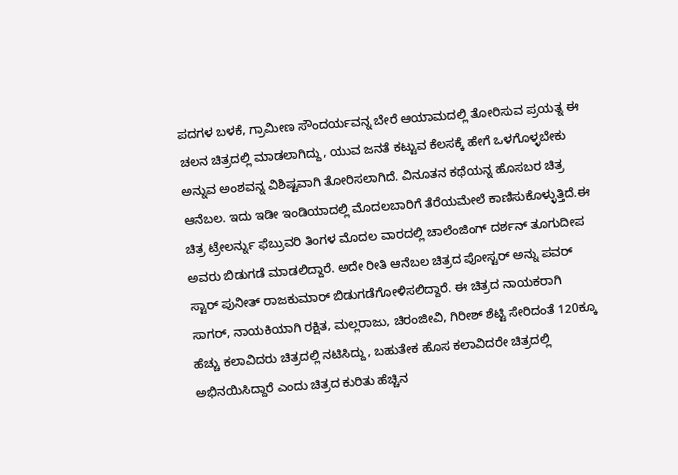ಪದಗಳ ಬಳಕೆ, ಗ್ರಾಮೀಣ ಸೌಂದರ್ಯವನ್ನ ಬೇರೆ ಆಯಾಮದಲ್ಲಿ ತೋರಿಸುವ ಪ್ರಯತ್ನ ಈ ಚಲನ ಚಿತ್ರದಲ್ಲಿ ಮಾಡಲಾಗಿದ್ದು, ಯುವ ಜನತೆ ಕಟ್ಟುವ ಕೆಲಸಕ್ಕೆ ಹೇಗೆ ಒಳಗೊಳ್ಳಬೇಕು ಅನ್ನುವ ಅಂಶವನ್ನ ವಿಶಿಷ್ಟವಾಗಿ ತೋರಿಸಲಾಗಿದೆ. ವಿನೂತನ ಕಥೆಯನ್ನ ಹೊಸಬರ ಚಿತ್ರ ಆನೆಬಲ. ಇದು ಇಡೀ ಇಂಡಿಯಾದಲ್ಲಿ ಮೊದಲಬಾರಿಗೆ ತೆರೆಯಮೇಲೆ ಕಾಣಿಸುಕೊಳ್ಳುತ್ತಿದೆ.ಈ ಚಿತ್ರ ಟ್ರೇಲರ್ನ್ನು ಫೆಬ್ರುವರಿ ತಿಂಗಳ ಮೊದಲ ವಾರದಲ್ಲಿ ಚಾಲೆಂಜಿಂಗ್ ದರ್ಶನ್ ತೂಗುದೀಪ ಅವರು ಬಿಡುಗಡೆ ಮಾಡಲಿದ್ದಾರೆ. ಅದೇ ರೀತಿ ಆನೆಬಲ ಚಿತ್ರದ ಪೋಸ್ಟರ್ ಅನ್ನು ಪವರ್ ಸ್ಟಾರ್ ಪುನೀತ್ ರಾಜಕುಮಾರ್ ಬಿಡುಗಡೆಗೋಳಿಸಲಿದ್ದಾರೆ. ಈ ಚಿತ್ರದ ನಾಯಕರಾಗಿ ಸಾಗರ್, ನಾಯಕಿಯಾಗಿ ರಕ್ಷಿತ, ಮಲ್ಲರಾಜು, ಚಿರಂಜೀವಿ, ಗಿರೀಶ್ ಶೆಟ್ಟಿ ಸೇರಿದಂತೆ 120ಕ್ಕೂ ಹೆಚ್ಚು ಕಲಾವಿದರು ಚಿತ್ರದಲ್ಲಿ ನಟಿಸಿದ್ದು, ಬಹುತೇಕ ಹೊಸ ಕಲಾವಿದರೇ ಚಿತ್ರದಲ್ಲಿ ಅಭಿನಯಿಸಿದ್ದಾರೆ ಎಂದು ಚಿತ್ರದ ಕುರಿತು ಹೆಚ್ಚಿನ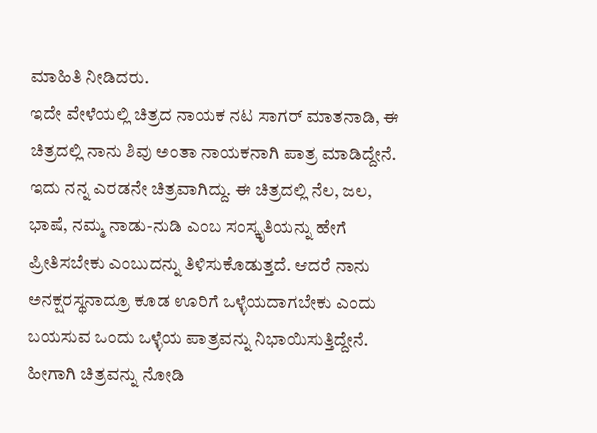ಮಾಹಿತಿ ನೀಡಿದರು.
ಇದೇ ವೇಳೆಯಲ್ಲಿ ಚಿತ್ರದ ನಾಯಕ ನಟ ಸಾಗರ್ ಮಾತನಾಡಿ, ಈ ಚಿತ್ರದಲ್ಲಿ ನಾನು ಶಿವು ಅಂತಾ ನಾಯಕನಾಗಿ ಪಾತ್ರ ಮಾಡಿದ್ದೇನೆ. ಇದು ನನ್ನ ಎರಡನೇ ಚಿತ್ರವಾಗಿದ್ದು. ಈ ಚಿತ್ರದಲ್ಲಿ ನೆಲ, ಜಲ, ಭಾಷೆ, ನಮ್ಮ ನಾಡು-ನುಡಿ ಎಂಬ ಸಂಸ್ಕೃತಿಯನ್ನು ಹೇಗೆ ಪ್ರೀತಿಸಬೇಕು ಎಂಬುದನ್ನು ತಿಳಿಸುಕೊಡುತ್ತದೆ. ಆದರೆ ನಾನು ಅನಕ್ಷರಸ್ಥನಾದ್ರೂ ಕೂಡ ಊರಿಗೆ ಒಳ್ಳೆಯದಾಗಬೇಕು ಎಂದು ಬಯಸುವ ಒಂದು ಒಳ್ಳೆಯ ಪಾತ್ರವನ್ನು ನಿಭಾಯಿಸುತ್ತಿದ್ದೇನೆ. ಹೀಗಾಗಿ ಚಿತ್ರವನ್ನು ನೋಡಿ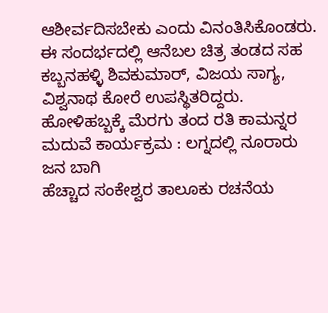ಆಶೀರ್ವದಿಸಬೇಕು ಎಂದು ವಿನಂತಿಸಿಕೊಂಡರು.
ಈ ಸಂದರ್ಭದಲ್ಲಿ ಆನೆಬಲ ಚಿತ್ರ ತಂಡದ ಸಹ ಕಬ್ಬನಹಳ್ಳಿ ಶಿವಕುಮಾರ್, ವಿಜಯ ಸಾಗ್ಯ, ವಿಶ್ವನಾಥ ಕೋರೆ ಉಪಸ್ಥಿತರಿದ್ದರು.
ಹೋಳಿಹಬ್ಬಕ್ಕೆ ಮೆರಗು ತಂದ ರತಿ ಕಾಮನ್ನರ ಮದುವೆ ಕಾರ್ಯಕ್ರಮ : ಲಗ್ನದಲ್ಲಿ ನೂರಾರು ಜನ ಬಾಗಿ
ಹೆಚ್ಚಾದ ಸಂಕೇಶ್ವರ ತಾಲೂಕು ರಚನೆಯ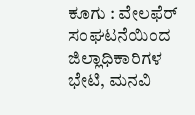ಕೂಗು : ವೇಲಫೆರ್ ಸಂಘಟನೆಯಿಂದ ಜಿಲ್ಲಾಧಿಕಾರಿಗಳ ಭೇಟಿ, ಮನವಿ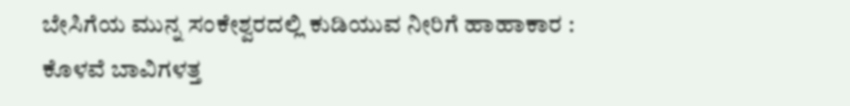ಬೇಸಿಗೆಯ ಮುನ್ನ ಸಂಕೇಶ್ವರದಲ್ಲಿ ಕುಡಿಯುವ ನೀರಿಗೆ ಹಾಹಾಕಾರ : ಕೊಳವೆ ಬಾವಿಗಳತ್ತ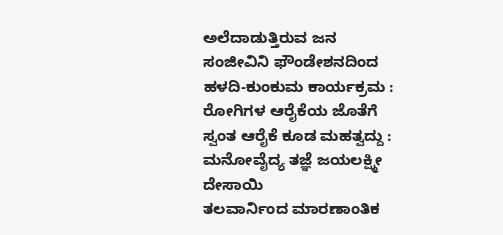ಅಲೆದಾಡುತ್ತಿರುವ ಜನ
ಸಂಜೀವಿನಿ ಫೌಂಡೇಶನದಿಂದ ಹಳದಿ-ಕುಂಕುಮ ಕಾರ್ಯಕ್ರಮ : ರೋಗಿಗಳ ಆರೈಕೆಯ ಜೊತೆಗೆ ಸ್ವಂತ ಆರೈಕೆ ಕೂಡ ಮಹತ್ವದ್ದು : ಮನೋವೈದ್ಯ ತಜ್ಞೆ ಜಯಲಕ್ಷ್ಮೀ ದೇಸಾಯಿ
ತಲವಾರ್ನಿಂದ ಮಾರಣಾಂತಿಕ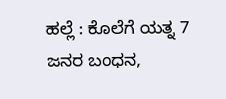ಹಲ್ಲೆ : ಕೊಲೆಗೆ ಯತ್ನ 7 ಜನರ ಬಂಧನ,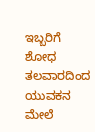ಇಬ್ಬರಿಗೆ ಶೋಧ
ತಲವಾರದಿಂದ ಯುವಕನ ಮೇಲೆ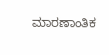ಮಾರಣಾಂತಿಕ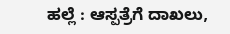ಹಲ್ಲೆ : ಆಸ್ಪತ್ರೆಗೆ ದಾಖಲು,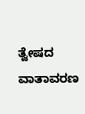ತ್ವೇಷದ ವಾತಾವರಣ